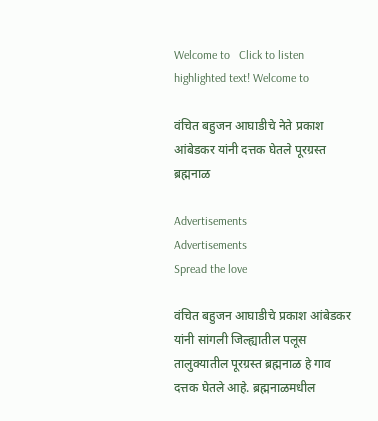Welcome to   Click to listen highlighted text! Welcome to

वंचित बहुजन आघाडीचे नेते प्रकाश आंबेडकर यांनी दत्तक घेतले पूरग्रस्त ब्रह्मनाळ

Advertisements
Advertisements
Spread the love

वंचित बहुजन आघाडीचे प्रकाश आंबेडकर यांनी सांगली जिल्ह्यातील पलूस तालुक्यातील पूरग्रस्त ब्रह्मनाळ हे गाव दत्तक घेतले आहे. ब्रह्मनाळमधील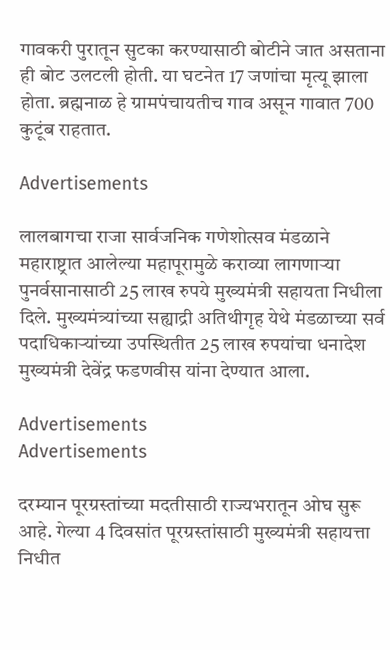गावकरी पुरातून सुटका करण्यासाठी बोटीने जात असताना ही बोट उलटली होती. या घटनेत 17 जणांचा मृत्यू झाला होता. ब्रह्मनाळ हे ग्रामपंचायतीच गाव असून गावात 700 कुटूंब राहतात.

Advertisements

लालबागचा राजा सार्वजनिक गणेशोत्सव मंडळाने महाराष्ट्रात आलेल्या महापूरामुळे कराव्या लागणाऱ्या पुनर्वसानासाठी 25 लाख रुपये मुख्यमंत्री सहायता निधीला दिले. मुख्यमंत्र्यांच्या सह्याद्री अतिथीगृह येथे मंडळाच्या सर्व पदाधिकाऱ्यांच्या उपस्थितीत 25 लाख रुपयांचा धनादेश मुख्यमंत्री देवेंद्र फडणवीस यांना देण्यात आला.

Advertisements
Advertisements

दरम्यान पूरग्रस्तांच्या मदतीसाठी राज्यभरातून ओघ सुरू आहे. गेल्या 4 दिवसांत पूरग्रस्तांसाठी मुख्यमंत्री सहायत्ता निधीत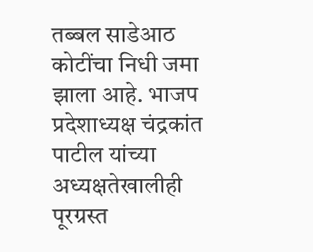तब्बल साडेआठ कोटींचा निधी जमा झाला आहे. भाजप प्रदेशाध्यक्ष चंद्रकांत पाटील यांच्या अध्यक्षतेखालीही  पूरग्रस्त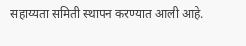सहाय्यता समिती स्थापन करण्यात आली आहे.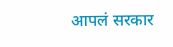आपलं सरकार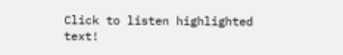Click to listen highlighted text!